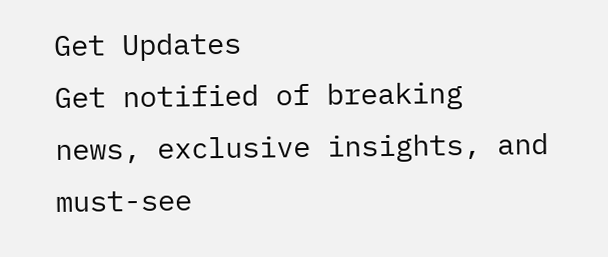Get Updates
Get notified of breaking news, exclusive insights, and must-see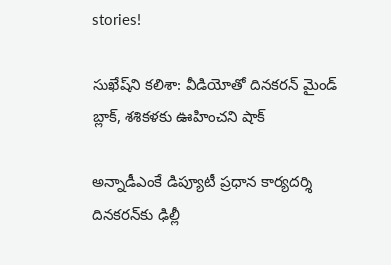stories!

సుఖేష్‌ని కలిశా: వీడియోతో దినకరన్ మైండ్ బ్లాక్, శశికళకు ఊహించని షాక్

అన్నాడీఎంకే డిప్యూటీ ప్రధాన కార్యదర్శి దినకరన్‌కు ఢిల్లీ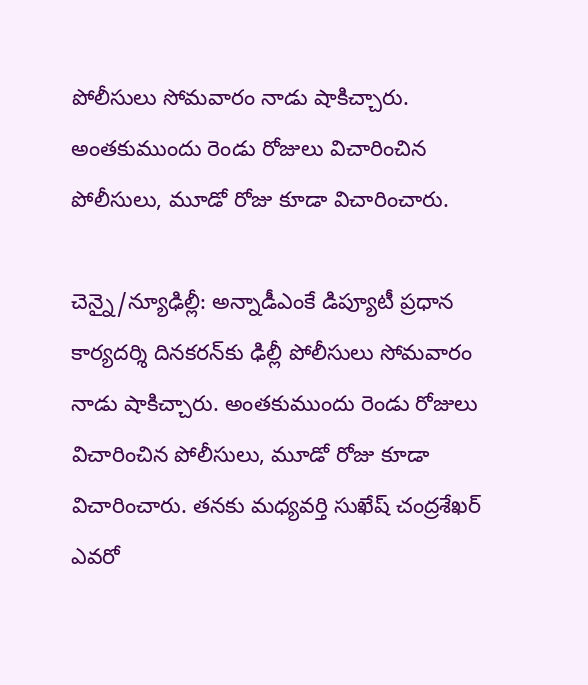పోలీసులు సోమవారం నాడు షాకిచ్చారు. అంతకుముందు రెండు రోజులు విచారించిన పోలీసులు, మూడో రోజు కూడా విచారించారు.

చెన్నై/న్యూఢిల్లీ: అన్నాడీఎంకే డిప్యూటీ ప్రధాన కార్యదర్శి దినకరన్‌కు ఢిల్లీ పోలీసులు సోమవారం నాడు షాకిచ్చారు. అంతకుముందు రెండు రోజులు విచారించిన పోలీసులు, మూడో రోజు కూడా విచారించారు. తనకు మధ్యవర్తి సుఖేష్ చంద్రశేఖర్ ఎవరో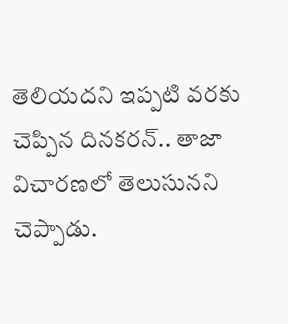తెలియదని ఇప్పటి వరకు చెప్పిన దినకరన్.. తాజా విచారణలో తెలుసునని చెప్పాడు.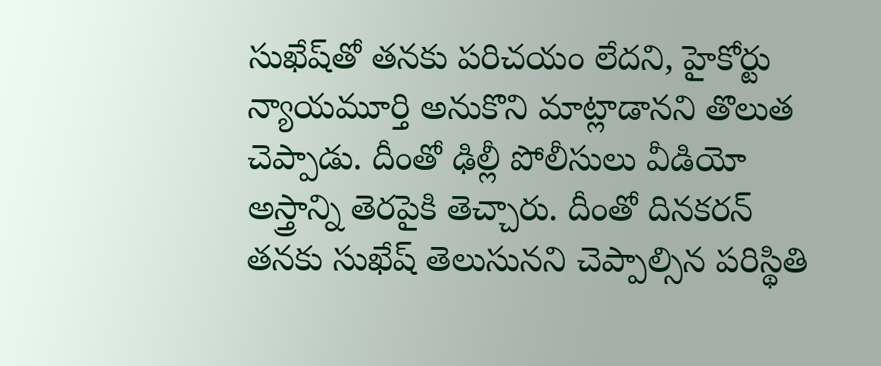సుఖేష్‌తో తనకు పరిచయం లేదని, హైకోర్టు న్యాయమూర్తి అనుకొని మాట్లాడానని తొలుత చెప్పాడు. దీంతో ఢిల్లీ పోలీసులు వీడియో అస్త్రాన్ని తెరపైకి తెచ్చారు. దీంతో దినకరన్ తనకు సుఖేష్ తెలుసునని చెప్పాల్సిన పరిస్థితి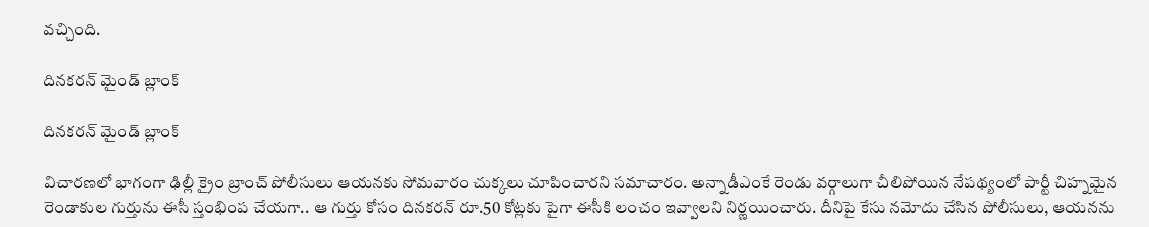వచ్చింది.

దినకరన్ మైండ్ బ్లాంక్

దినకరన్ మైండ్ బ్లాంక్

విచారణలో భాగంగా ఢిల్లీ క్రైం బ్రాంచ్‌ పోలీసులు ఆయనకు సోమవారం చుక్కలు చూపించారని సమాచారం. అన్నాడీఎంకే రెండు వర్గాలుగా చీలిపోయిన నేపథ్యంలో పార్టీ చిహ్నమైన రెండాకుల గుర్తును ఈసీ స్తంభింప చేయగా.. ఆ గుర్తు కోసం దినకరన్ రూ.50 కోట్లకు పైగా ఈసీకి లంచం ఇవ్వాలని నిర్ణయించారు. దీనిపై కేసు నమోదు చేసిన పోలీసులు, ఆయనను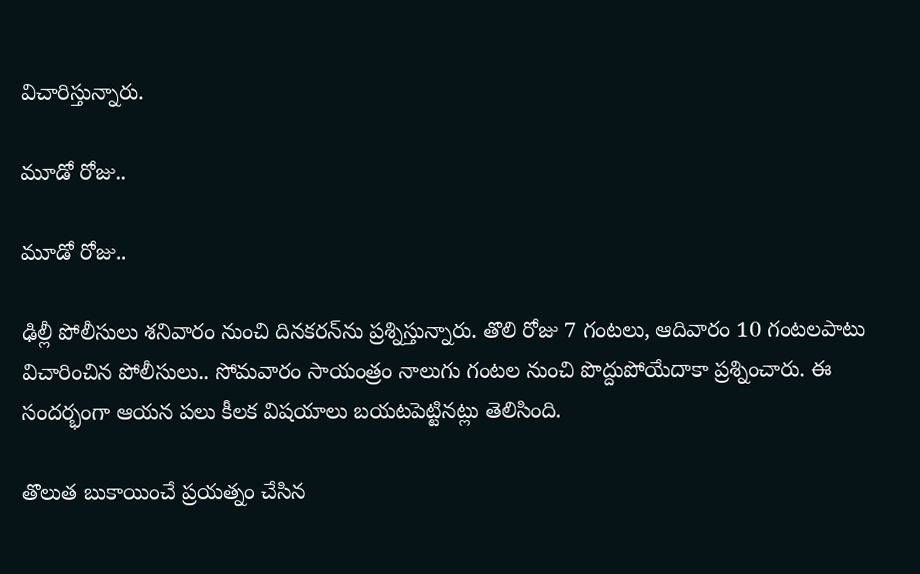విచారిస్తున్నారు.

మూడో రోజు..

మూడో రోజు..

ఢిల్లీ పోలీసులు శనివారం నుంచి దినకరన్‌ను ప్రశ్నిస్తున్నారు. తొలి రోజు 7 గంటలు, ఆదివారం 10 గంటలపాటు విచారించిన పోలీసులు.. సోమవారం సాయంత్రం నాలుగు గంటల నుంచి పొద్దుపోయేదాకా ప్రశ్నించారు. ఈ సందర్భంగా ఆయన పలు కీలక విషయాలు బయటపెట్టినట్లు తెలిసింది.

తొలుత బుకాయించే ప్రయత్నం చేసిన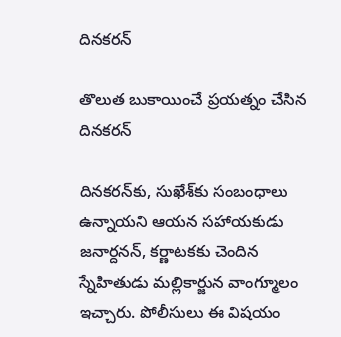దినకరన్

తొలుత బుకాయించే ప్రయత్నం చేసిన దినకరన్

దినకరన్‌కు, సుఖేశ్‌కు సంబంధాలు ఉన్నాయని ఆయన సహాయకుడు జనార్దనన్‌, కర్ణాటకకు చెందిన స్నేహితుడు మల్లికార్జున వాంగ్మూలం ఇచ్చారు. పోలీసులు ఈ విషయం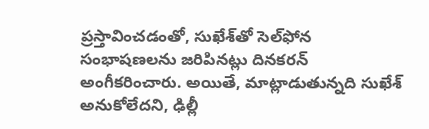ప్రస్తావించడంతో, సుఖేశ్‌తో సెల్‌ఫోన సంభాషణలను జరిపినట్లు దినకరన్‌ అంగీకరించారు. అయితే, మాట్లాడుతున్నది సుఖేశ్‌ అనుకోలేదని, ఢిల్లీ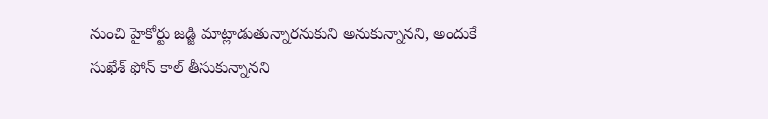నుంచి హైకోర్టు జడ్జి మాట్లాడుతున్నారనుకుని అనుకున్నానని, అందుకే సుఖేశ్‌ ఫోన్ కాల్‌ తీసుకున్నానని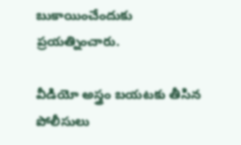బుకాయించేందుకు ప్రయత్నించారు.

వీడియో అస్త్రం బయటకు తీసిన పోలీసులు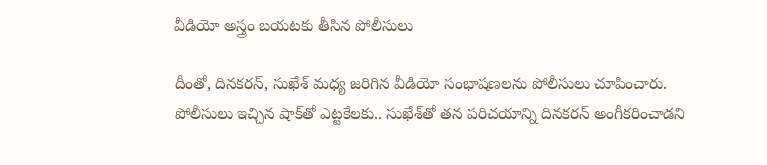వీడియో అస్త్రం బయటకు తీసిన పోలీసులు

దీంతో, దినకరన్‌, సుఖేశ్‌ మధ్య జరిగిన వీడియో సంభాషణలను పోలీసులు చూపించారు. పోలీసులు ఇచ్చిన షాక్‌తో ఎట్టకేలకు.. సుఖేశ్‌తో తన పరిచయాన్ని దినకరన్‌ అంగీకరించాడని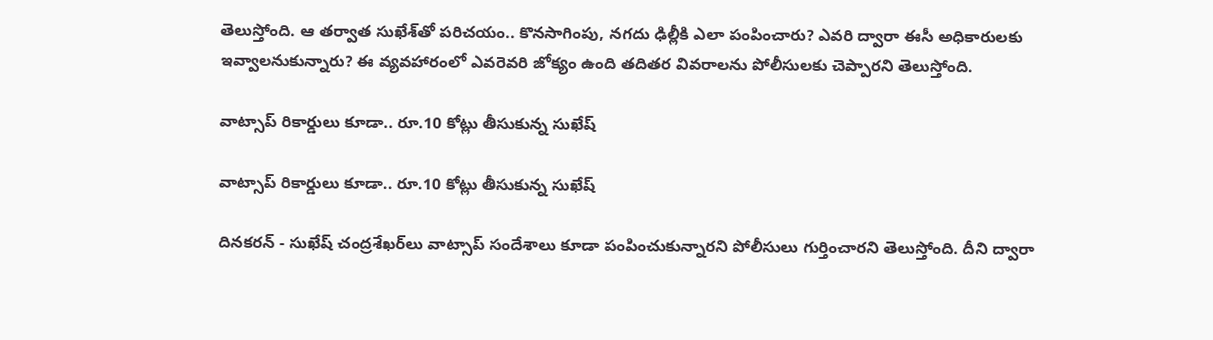తెలుస్తోంది. ఆ తర్వాత సుఖేశ్‌తో పరిచయం.. కొనసాగింపు, నగదు ఢిల్లీకి ఎలా పంపించారు? ఎవరి ద్వారా ఈసీ అధికారులకు ఇవ్వాలనుకున్నారు? ఈ వ్యవహారంలో ఎవరెవరి జోక్యం ఉంది తదితర వివరాలను పోలీసులకు చెప్పారని తెలుస్తోంది.

వాట్సాప్ రికార్డులు కూడా.. రూ.10 కోట్లు తీసుకున్న సుఖేష్

వాట్సాప్ రికార్డులు కూడా.. రూ.10 కోట్లు తీసుకున్న సుఖేష్

దినకరన్ - సుఖేష్ చంద్రశేఖర్‌లు వాట్సాప్ సందేశాలు కూడా పంపించుకున్నారని పోలీసులు గుర్తించారని తెలుస్తోంది. దీని ద్వారా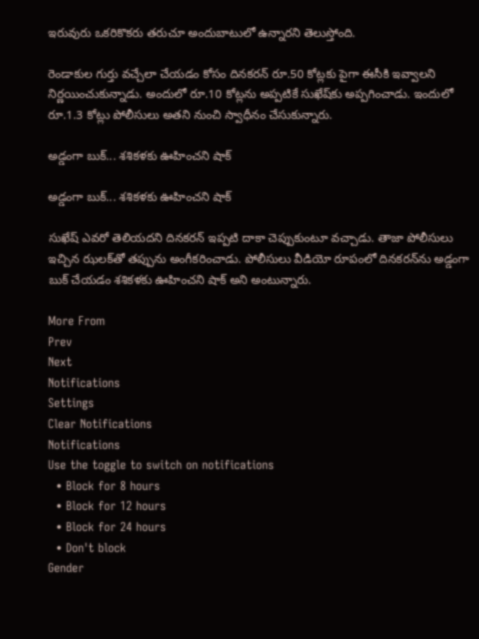ఇరువురు ఒకరికొకరు తరుచూ అందుబాటులో ఉన్నారని తెలుస్తోంది.

రెండాకుల గుర్తు వచ్చేలా చేయడం కోసం దినకరన్ రూ.50 కోట్లకు పైగా ఈసీకి ఇవ్వాలని నిర్ణయించుకున్నాడు. అందులో రూ.10 కోట్లను అప్పటికే సుఖేష్‌కు అప్పగించాడు. ఇందులో రూ.1.3 కోట్లు పోలీసులు అతని నుంచి స్వాధీనం చేసుకున్నారు.

అడ్డంగా బుక్... శశికళకు ఊహించని షాక్

అడ్డంగా బుక్... శశికళకు ఊహించని షాక్

సుఖేష్ ఎవరో తెలియదని దినకరన్ ఇప్పటి దాకా చెప్పుకుంటూ వచ్చాడు. తాజా పోలీసులు ఇచ్చిన ఝలక్‌తో తప్పును అంగీకరించాడు. పోలీసులు వీడియో రూపంలో దినకరన్‌ను అడ్డంగా బుక్ చేయడం శశికళకు ఊహించని షాక్ అని అంటున్నారు.

More From
Prev
Next
Notifications
Settings
Clear Notifications
Notifications
Use the toggle to switch on notifications
  • Block for 8 hours
  • Block for 12 hours
  • Block for 24 hours
  • Don't block
Gender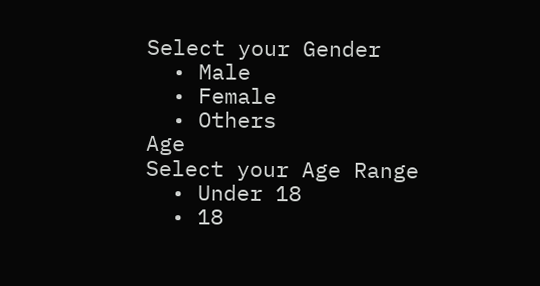Select your Gender
  • Male
  • Female
  • Others
Age
Select your Age Range
  • Under 18
  • 18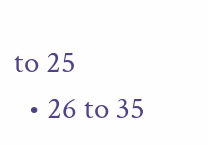to 25
  • 26 to 35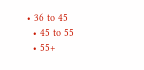• 36 to 45
  • 45 to 55
  • 55+